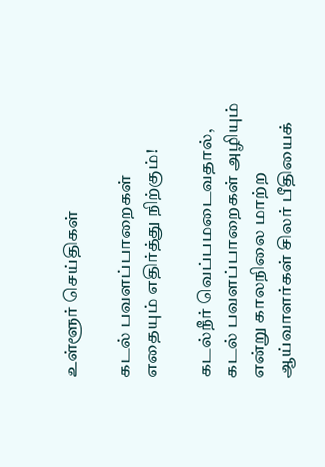உள்ளூர் செய்திகள்

கடல் பவளப்பாறைகள் எதையும் எதிர்த்து நிற்கும்!

கடல்நீர் வெப்பமடைவதால், கடல் பவளப்பாறைகள் அழியும் என்று காலநிலை மாற்ற ஆய்வாளர்கள் சிலர் பீதியைக்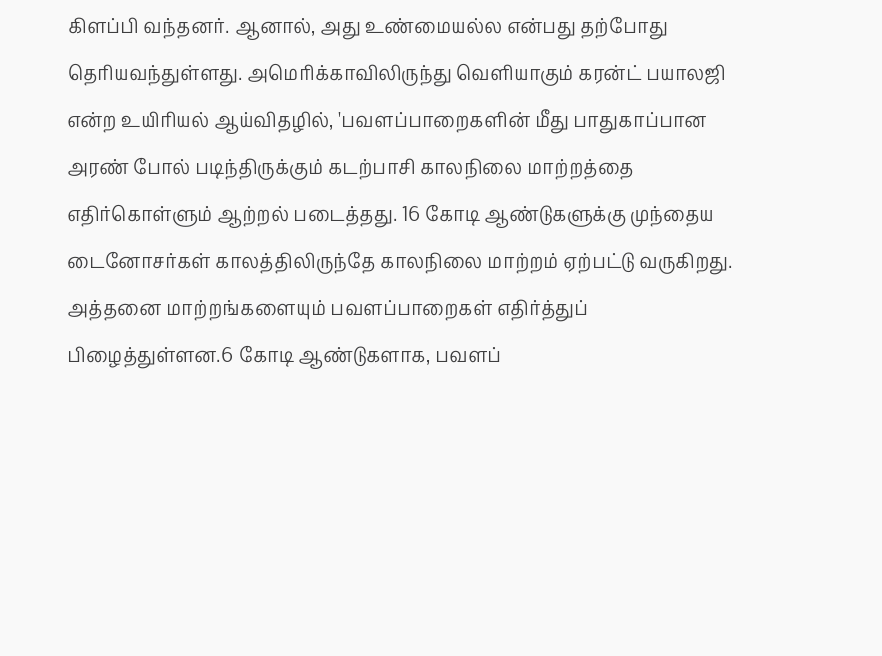கிளப்பி வந்தனர். ஆனால், அது உண்மையல்ல என்பது தற்போது தெரியவந்துள்ளது. அமெரிக்காவிலிருந்து வெளியாகும் கரன்ட் பயாலஜி என்ற உயிரியல் ஆய்விதழில், 'பவளப்பாறைகளின் மீது பாதுகாப்பான அரண் போல் படிந்திருக்கும் கடற்பாசி காலநிலை மாற்றத்தை எதிர்கொள்ளும் ஆற்றல் படைத்தது. 16 கோடி ஆண்டுகளுக்கு முந்தைய டைனோசர்கள் காலத்திலிருந்தே காலநிலை மாற்றம் ஏற்பட்டு வருகிறது. அத்தனை மாற்றங்களையும் பவளப்பாறைகள் எதிர்த்துப் பிழைத்துள்ளன.6 கோடி ஆண்டுகளாக, பவளப்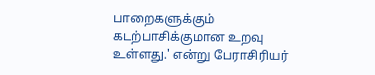பாறைகளுக்கும் கடற்பாசிக்குமான உறவு உள்ளது.' என்று பேராசிரியர்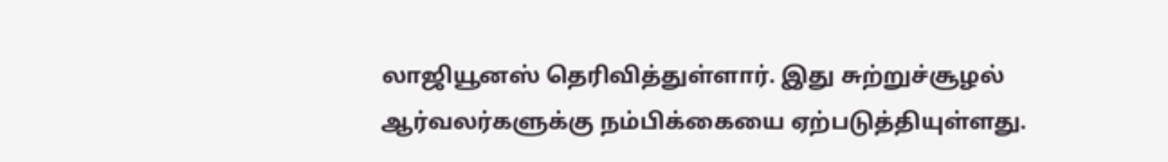லாஜியூனஸ் தெரிவித்துள்ளார். இது சுற்றுச்சூழல் ஆர்வலர்களுக்கு நம்பிக்கையை ஏற்படுத்தியுள்ளது.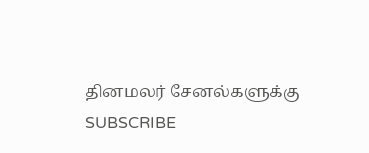தினமலர் சேனல்களுக்கு SUBSCRIBE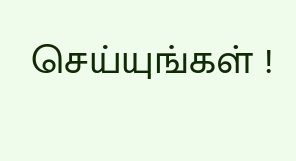செய்யுங்கள் !